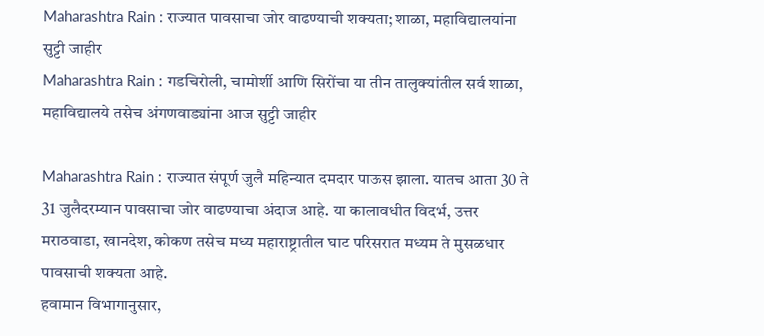Maharashtra Rain : राज्यात पावसाचा जोर वाढण्याची शक्यता; शाळा, महाविद्यालयांना सुट्टी जाहीर
Maharashtra Rain : गडचिरोली, चामोर्शी आणि सिरोंचा या तीन तालुक्यांतील सर्व शाळा, महाविद्यालये तसेच अंगणवाड्यांना आज सुट्टी जाहीर

Maharashtra Rain : राज्यात संपूर्ण जुलै महिन्यात दमदार पाऊस झाला. यातच आता 30 ते 31 जुलैदरम्यान पावसाचा जोर वाढण्याचा अंदाज आहे. या कालावधीत विदर्भ, उत्तर मराठवाडा, खानदेश, कोकण तसेच मध्य महाराष्ट्रातील घाट परिसरात मध्यम ते मुसळधार पावसाची शक्यता आहे.
हवामान विभागानुसार,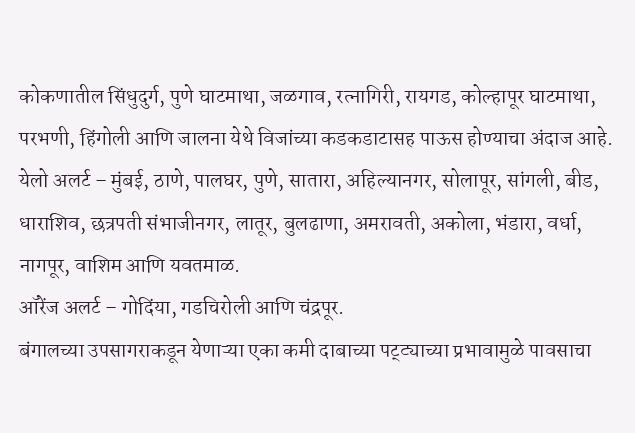कोकणातील सिंधुदुर्ग, पुणे घाटमाथा, जळगाव, रत्नागिरी, रायगड, कोल्हापूर घाटमाथा, परभणी, हिंगोली आणि जालना येथे विजांच्या कडकडाटासह पाऊस होण्याचा अंदाज आहे.
येलो अलर्ट – मुंबई, ठाणे, पालघर, पुणे, सातारा, अहिल्यानगर, सोलापूर, सांगली, बीड, धाराशिव, छत्रपती संभाजीनगर, लातूर, बुलढाणा, अमरावती, अकोला, भंडारा, वर्धा, नागपूर, वाशिम आणि यवतमाळ.
ऑरेंज अलर्ट – गोदिंया, गडचिरोली आणि चंद्रपूर.
बंगालच्या उपसागराकडून येणाऱ्या एका कमी दाबाच्या पट्ट्याच्या प्रभावामुळे पावसाचा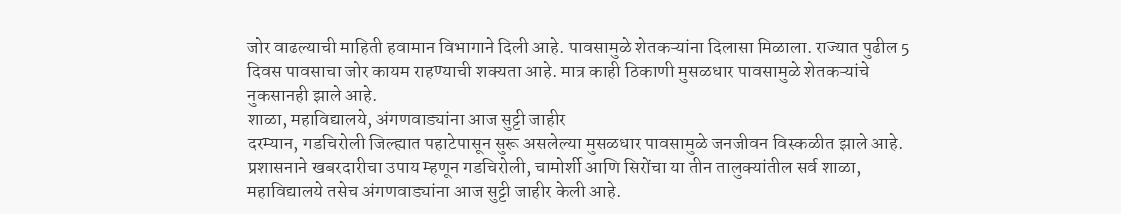जोर वाढल्याची माहिती हवामान विभागाने दिली आहे. पावसामुळे शेतकऱ्यांना दिलासा मिळाला. राज्यात पुढील 5 दिवस पावसाचा जोर कायम राहण्याची शक्यता आहे. मात्र काही ठिकाणी मुसळधार पावसामुळे शेतकऱ्यांचे नुकसानही झाले आहे.
शाळा, महाविद्यालये, अंगणवाड्यांना आज सुट्टी जाहीर
दरम्यान, गडचिरोली जिल्ह्यात पहाटेपासून सुरू असलेल्या मुसळधार पावसामुळे जनजीवन विस्कळीत झाले आहे. प्रशासनाने खबरदारीचा उपाय म्हणून गडचिरोली, चामोर्शी आणि सिरोंचा या तीन तालुक्यांतील सर्व शाळा, महाविद्यालये तसेच अंगणवाड्यांना आज सुट्टी जाहीर केली आहे.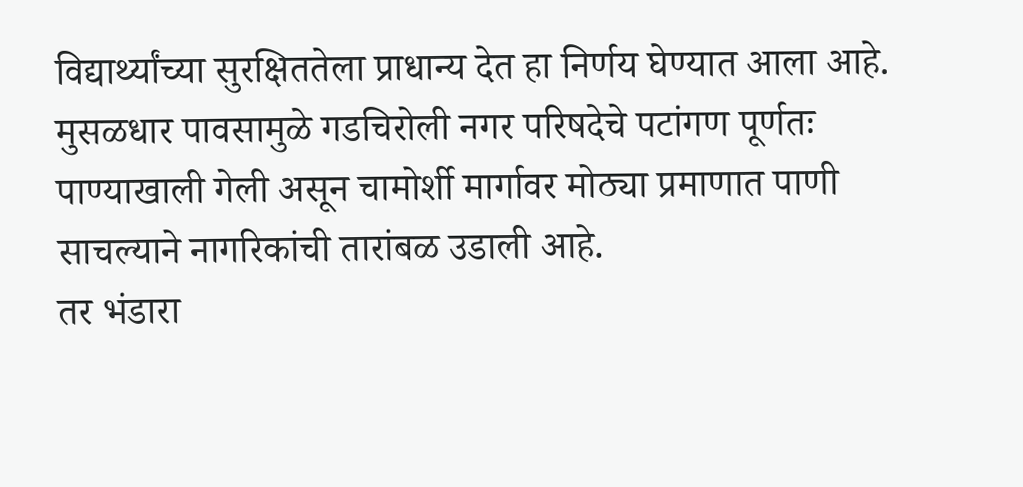विद्यार्थ्यांच्या सुरक्षिततेला प्राधान्य देत हा निर्णय घेण्यात आला आहे. मुसळधार पावसामुळे गडचिरोली नगर परिषदेचे पटांगण पूर्णतः पाण्याखाली गेली असून चामोर्शी मार्गावर मोठ्या प्रमाणात पाणी साचल्याने नागरिकांची तारांबळ उडाली आहे.
तर भंडारा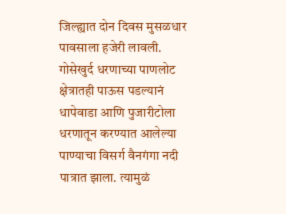जिल्ह्यात दोन दिवस मुसळधार पावसाला हजेरी लावली. गोसेखुर्द धरणाच्या पाणलोट क्षेत्रातही पाऊस पडल्यानं धापेवाडा आणि पुजारीटोला धरणातून करण्यात आलेल्या पाण्याचा विसर्ग वैनगंगा नदी पात्रात झाला. त्यामुळं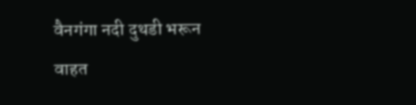वैनगंगा नदी दुथडी भरून वाहत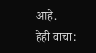आहे.
हेही वाचा: